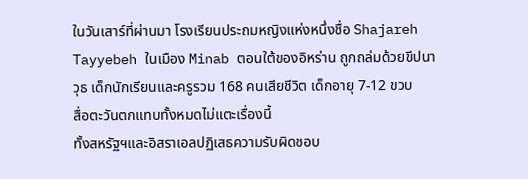ในวันเสาร์ที่ผ่านมา โรงเรียนประถมหญิงแห่งหนึ่งชื่อ Shajareh Tayyebeh ในเมือง Minab ตอนใต้ของอิหร่าน ถูกถล่มด้วยขีปนาวุธ เด็กนักเรียนและครูรวม 168 คนเสียชีวิต เด็กอายุ 7-12 ขวบ
สื่อตะวันตกแทบทั้งหมดไม่แตะเรื่องนี้
ทั้งสหรัฐฯและอิสราเอลปฏิเสธความรับผิดชอบ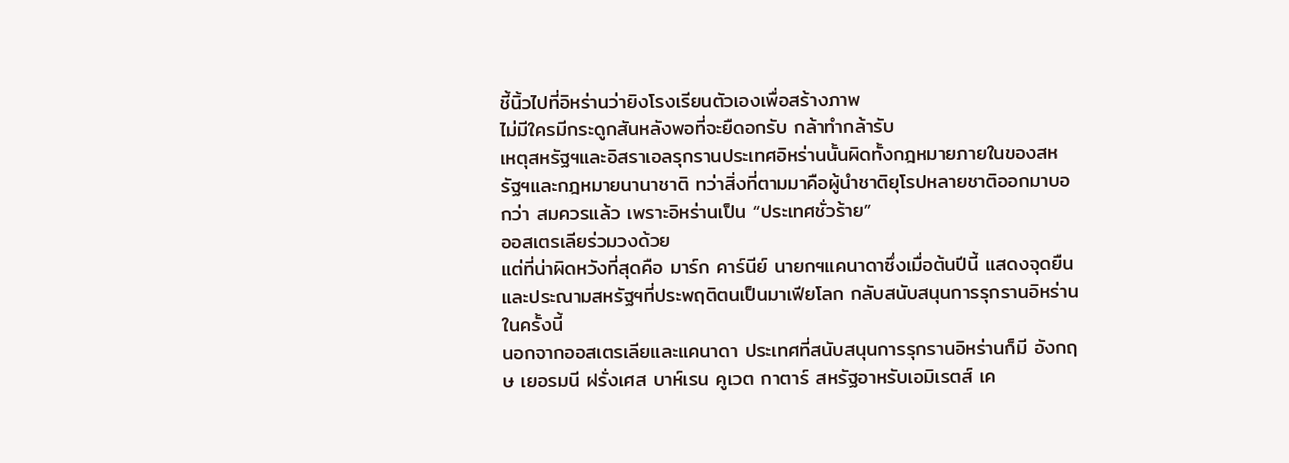ชี้นิ้วไปที่อิหร่านว่ายิงโรงเรียนตัวเองเพื่อสร้างภาพ
ไม่มีใครมีกระดูกสันหลังพอที่จะยืดอกรับ กล้าทำกล้ารับ
เหตุสหรัฐฯและอิสราเอลรุกรานประเทศอิหร่านนั้นผิดทั้งกฎหมายภายในของสหรัฐฯและกฎหมายนานาชาติ ทว่าสิ่งที่ตามมาคือผู้นำชาติยุโรปหลายชาติออกมาบอกว่า สมควรแล้ว เพราะอิหร่านเป็น “ประเทศชั่วร้าย”
ออสเตรเลียร่วมวงด้วย
แต่ที่น่าผิดหวังที่สุดคือ มาร์ก คาร์นีย์ นายกฯแคนาดาซึ่งเมื่อต้นปีนี้ แสดงจุดยืนและประณามสหรัฐฯที่ประพฤติตนเป็นมาเฟียโลก กลับสนับสนุนการรุกรานอิหร่านในครั้งนี้
นอกจากออสเตรเลียและแคนาดา ประเทศที่สนับสนุนการรุกรานอิหร่านก็มี อังกฤษ เยอรมนี ฝรั่งเศส บาห์เรน คูเวต กาตาร์ สหรัฐอาหรับเอมิเรตส์ เค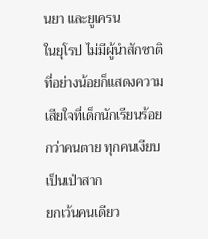นยา และยูเครน
ในยุโรป ไม่มีผู้นำสักชาติที่อย่างน้อยก็แสดงความเสียใจที่เด็กนักเรียนร้อยกว่าคนตาย ทุกคนเงียบเป็นเป่าสาก
ยกเว้นคนเดียว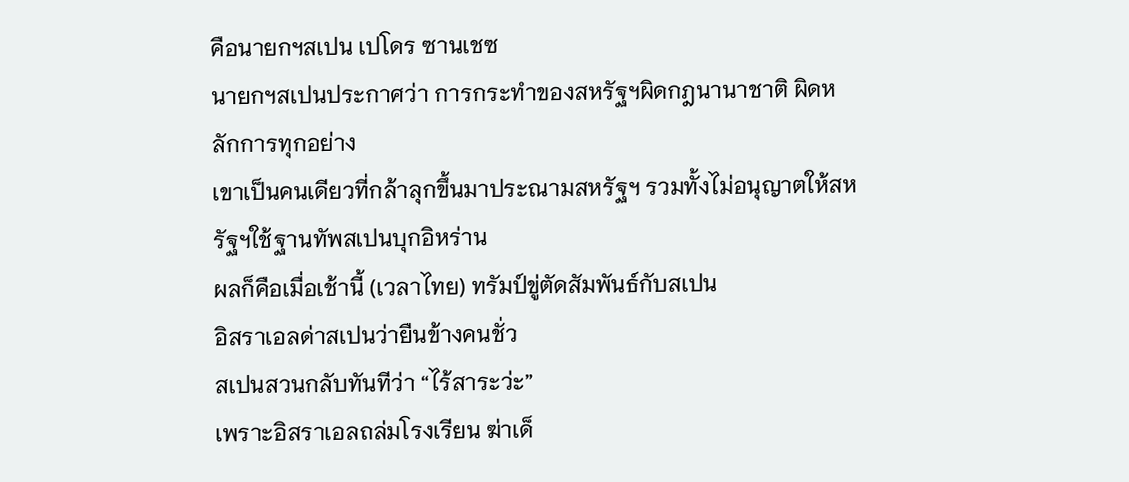คือนายกฯสเปน เปโดร ซานเชซ
นายกฯสเปนประกาศว่า การกระทำของสหรัฐฯผิดกฎนานาชาติ ผิดหลักการทุกอย่าง
เขาเป็นคนเดียวที่กล้าลุกขึ้นมาประณามสหรัฐฯ รวมทั้งไม่อนุญาตให้สหรัฐฯใช้ฐานทัพสเปนบุกอิหร่าน
ผลก็คือเมื่อเช้านี้ (เวลาไทย) ทรัมป์ขู่ตัดสัมพันธ์กับสเปน
อิสราเอลด่าสเปนว่ายืนข้างคนชั่ว
สเปนสวนกลับทันทีว่า “ไร้สาระว่ะ”
เพราะอิสราเอลถล่มโรงเรียน ฆ่าเด็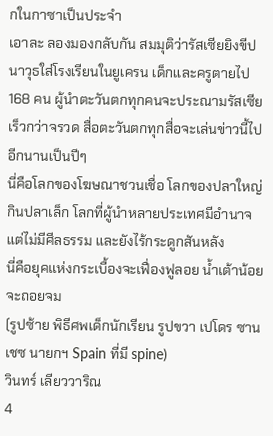กในกาซาเป็นประจำ
เอาละ ลองมองกลับกัน สมมุติว่ารัสเซียยิงขีปนาวุธใส่โรงเรียนในยูเครน เด็กและครูตายไป 168 คน ผู้นำตะวันตกทุกคนจะประณามรัสเซียเร็วกว่าจรวด สื่อตะวันตกทุกสื่อจะเล่นข่าวนี้ไปอีกนานเป็นปีๆ
นี่คือโลกของโฆษณาชวนเชื่อ โลกของปลาใหญ่กินปลาเล็ก โลกที่ผู้นำหลายประเทศมีอำนาจ แต่ไม่มีศีลธรรม และยังไร้กระดูกสันหลัง
นี่คือยุคแห่งกระเบื้องจะเฟื่องฟูลอย น้ำเต้าน้อยจะถอยจม
(รูปซ้าย พิธีศพเด็กนักเรียน รูปขวา เปโดร ซานเชซ นายกฯ Spain ที่มี spine)
วินทร์ เลียววาริณ
4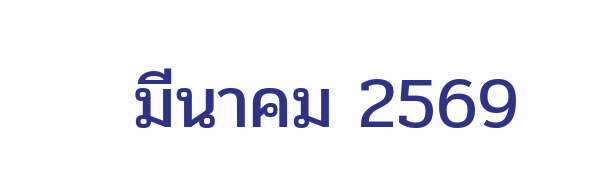มีนาคม 2569